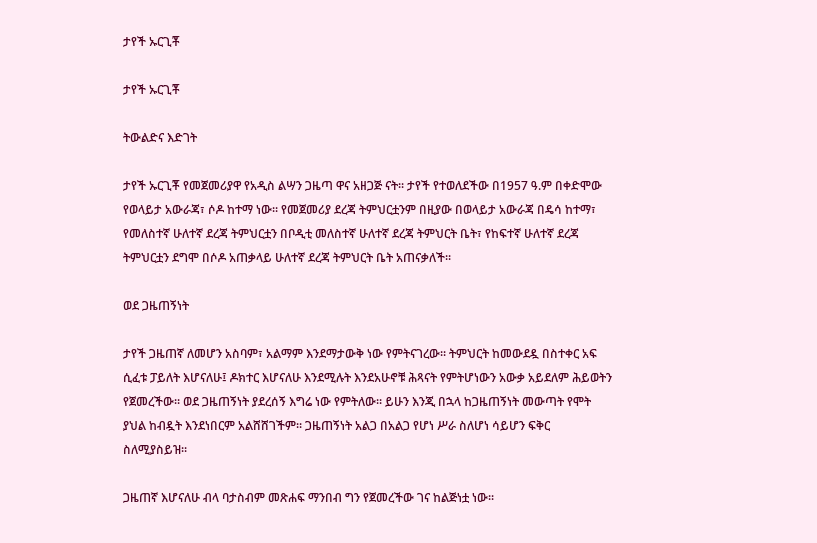ታየች ኡርጊቾ

ታየች ኡርጊቾ

ትውልድና እድገት

ታየች ኡርጊቾ የመጀመሪያዋ የአዲስ ልሣን ጋዜጣ ዋና አዘጋጅ ናት፡፡ ታየች የተወለደችው በ1957 ዓ.ም በቀድሞው የወላይታ አውራጃ፣ ሶዶ ከተማ ነው፡፡ የመጀመሪያ ደረጃ ትምህርቷንም በዚያው በወላይታ አውራጃ በዴሳ ከተማ፣ የመለስተኛ ሁለተኛ ደረጃ ትምህርቷን በቦዲቲ መለስተኛ ሁለተኛ ደረጃ ትምህርት ቤት፣ የከፍተኛ ሁለተኛ ደረጃ ትምህርቷን ደግሞ በሶዶ አጠቃላይ ሁለተኛ ደረጃ ትምህርት ቤት አጠናቃለች፡፡

ወደ ጋዜጠኝነት

ታየች ጋዜጠኛ ለመሆን አስባም፣ አልማም እንደማታውቅ ነው የምትናገረው፡፡ ትምህርት ከመውደዷ በስተቀር አፍ ሲፈቱ ፓይለት እሆናለሁ፤ ዶክተር እሆናለሁ እንደሚሉት እንደአሁኖቹ ሕጻናት የምትሆነውን አውቃ አይደለም ሕይወትን የጀመረችው፡፡ ወደ ጋዜጠኝነት ያደረሰኝ እግሬ ነው የምትለው፡፡ ይሁን እንጂ በኋላ ከጋዜጠኝነት መውጣት የሞት ያህል ከብዷት እንደነበርም አልሸሸገችም፡፡ ጋዜጠኝነት አልጋ በአልጋ የሆነ ሥራ ስለሆነ ሳይሆን ፍቅር ስለሚያስይዝ፡፡

ጋዜጠኛ እሆናለሁ ብላ ባታስብም መጽሐፍ ማንበብ ግን የጀመረችው ገና ከልጅነቷ ነው፡፡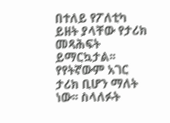በተለይ የፖለቲካ ይዘት ያላቸው የታሪክ መጻሕፍት ይማርኳታል፡፡ የየትኛውም አገር ታሪክ ቢሆን ማለት ነው፡፡ ስላለፉት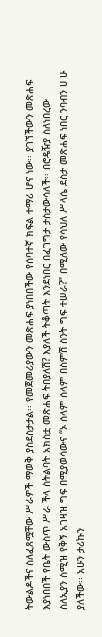ትውልዶችና ስለፈጸሟቸው ሥራዎች ማወቅ ያስደስታታል፡፡ የመጀመሪያውን መጽሐፍ ያነበበችው የሰባተኛ ክፍል ተማሪ ሆና ነው፡፡ ያገኘችውን መጽሐፍ እያነበበች የቤት ውስጥ ሥራ ችላ ስትልባት አክስቷ መጽሐፍ ትበያለሽ? እያለች ትቆጣት እንደነበር በፈገግታ ታስታውሳለች፡፡ በሮዴዥያ ስለነበረው ስለኢያን ስሚዝ የቅኝ አገዛዝ ግፍ በሚያወሳውና “ኦ ሰላም ሰላም በስምሽ ስንት ግፍ ተሠራ?” በሚለው የሳህለ ሥላሴ ደስታ መጽሐፍ ነበር ንባብን ሀ ሁ ያለችው፡፡ አሁን ታሪኩን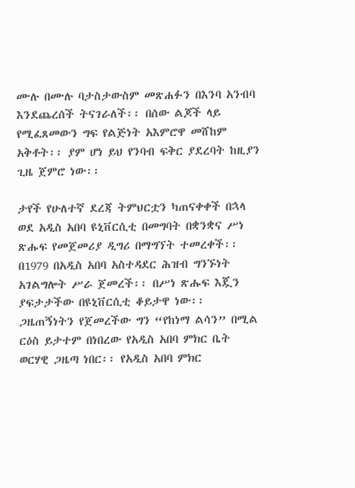ሙሉ በሙሉ ባታስታውስም መጽሐፉን በእንባ አንብባ እንደጨረሰች ትናገራለች፡፡ በሰው ልጆች ላይ የሚፈጸመውን ግፍ የልጅነት አእምሮዋ መሸከም አቅቶት፡፡ ያም ሆነ ይህ የንባብ ፍቅር ያደረባት ከዚያን ጊዜ ጀምሮ ነው፡፡

ታየች የሁለተኛ ደረጃ ትምህርቷን ካጠናቀቀች በኋላ ወደ አዲስ አበባ ዩኒቨርሲቲ በመግባት በቋንቋና ሥነ ጽሑፍ የመጀመሪያ ዲግሪ በማግኘት ተመረቀች፡፡ በ1979 በአዲስ አበባ አስተዳደር ሕዝብ ግንኙነት አገልግሎት ሥራ ጀመረች፡፡ በሥነ ጽሑፍ እጇን ያፍታታችው በዩኒቨርሲቲ ቆይታዋ ነው፡፡ ጋዜጠኝነትን የጀመረችው ግን “የከነማ ልሳን” በሚል ርዕስ ይታተም በነበረው የአዲስ አበባ ምክር ቤት ወርሃዊ ጋዜጣ ነበር፡፡ የአዲስ አበባ ምክር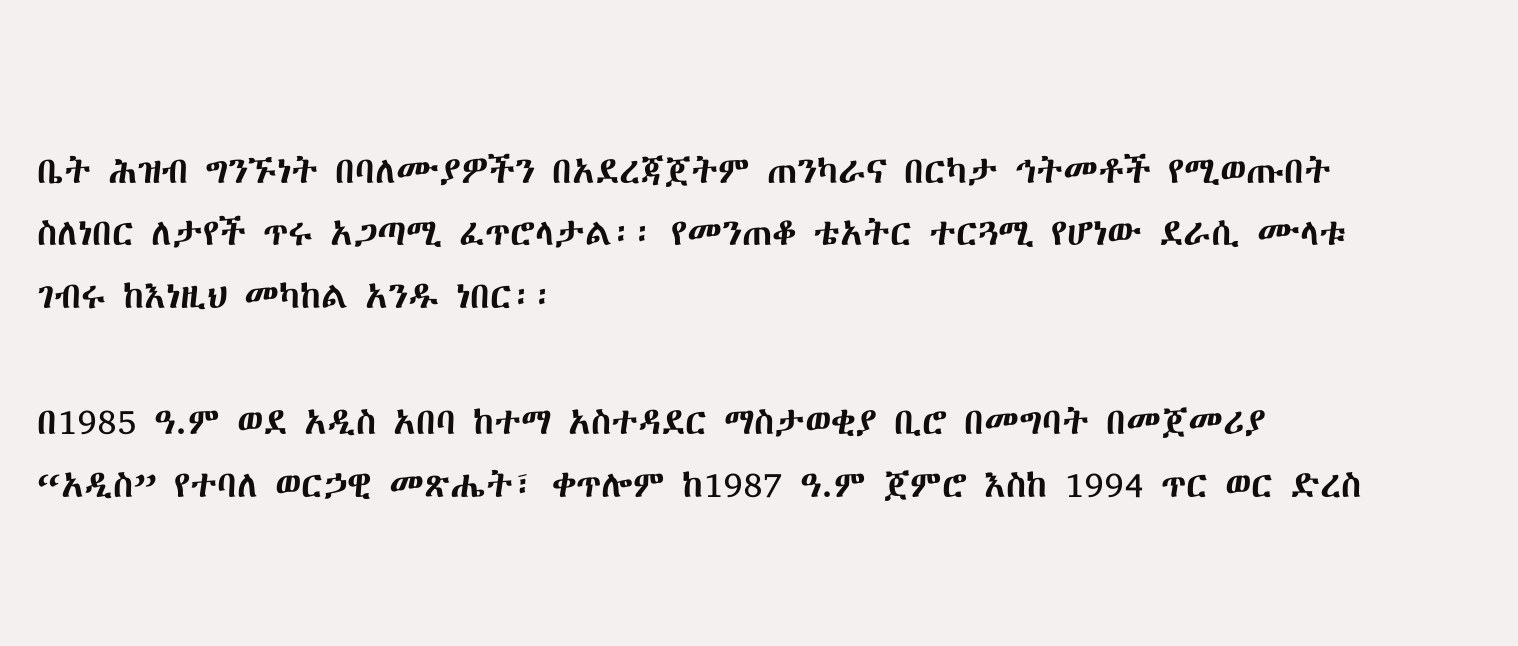ቤት ሕዝብ ግንኙነት በባለሙያዎችን በአደረጃጀትም ጠንካራና በርካታ ኅትመቶች የሚወጡበት ስለነበር ለታየች ጥሩ አጋጣሚ ፈጥሮላታል፡፡ የመንጠቆ ቴአትር ተርጓሚ የሆነው ደራሲ ሙላቱ ገብሩ ከእነዚህ መካከል አንዱ ነበር፡፡

በ1985 ዓ.ም ወደ አዲስ አበባ ከተማ አስተዳደር ማስታወቂያ ቢሮ በመግባት በመጀመሪያ “አዲስ” የተባለ ወርኃዊ መጽሔት፣ ቀጥሎም ከ1987 ዓ.ም ጀምሮ እስከ 1994 ጥር ወር ድረስ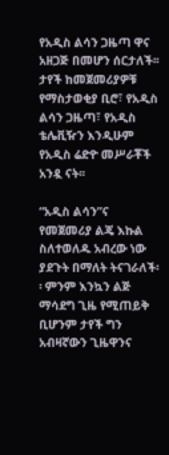የአዲስ ልሳን ጋዜጣ ዋና አዘጋጅ በመሆን ሰርታለች፡፡ ታየች ከመጀመሪያዎቹ የማስታወቂያ ቢሮ፣ የአዲስ ልሳን ጋዜጣ፣ የአዲስ ቴሌቪዥን እንዲሁም የአዲስ ሬድዮ መሥራቾች አንዷ ናት፡፡

“አዲስ ልሳን”ና የመጀመሪያ ልጄ እኩል ስለተወለዱ አብረው ነው ያደጉት በማለት ትናገራለች፡፡ ምንም እንኳን ልጅ ማሳደግ ጊዜ የሚጠይቅ ቢሆንም ታየች ግን አብዛኛውን ጊዜዋንና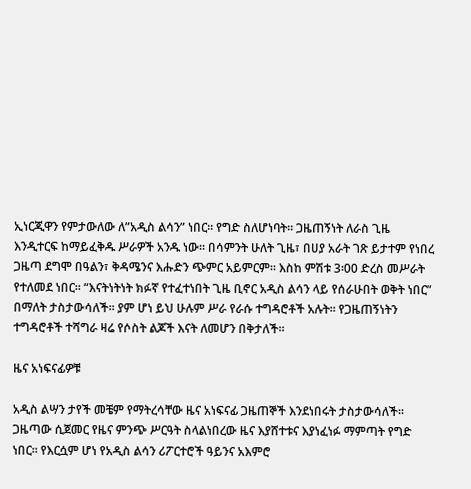ኢነርጂዋን የምታውለው ለ”አዲስ ልሳን” ነበር፡፡ የግድ ስለሆነባት፡፡ ጋዜጠኝነት ለራስ ጊዜ እንዲተርፍ ከማይፈቅዱ ሥራዎች አንዱ ነው፡፡ በሳምንት ሁለት ጊዜ፣ በሀያ አራት ገጽ ይታተም የነበረ ጋዜጣ ደግሞ በዓልን፣ ቅዳሜንና እሑድን ጭምር አይምርም፡፡ እስከ ምሽቱ 3፡00 ድረስ መሥራት የተለመደ ነበር፡፡ “እናትነትነት ክፉኛ የተፈተነበት ጊዜ ቢኖር አዲስ ልሳን ላይ የሰራሁበት ወቅት ነበር” በማለት ታስታውሳለች፡፡ ያም ሆነ ይህ ሁሉም ሥራ የራሱ ተግዳሮቶች አሉት፡፡ የጋዜጠኝነትን ተግዳሮቶች ተሻግራ ዛሬ የሶስት ልጆች እናት ለመሆን በቅታለች፡፡

ዜና አነፍናፊዎቹ

አዲስ ልሣን ታየች መቼም የማትረሳቸው ዜና አነፍናፊ ጋዜጠኞች እንደነበሩት ታስታውሳለች፡፡ ጋዜጣው ሲጀመር የዜና ምንጭ ሥርዓት ስላልነበረው ዜና እያሸተቱና እያነፈነፉ ማምጣት የግድ ነበር፡፡ የእርሷም ሆነ የአዲስ ልሳን ሪፖርተሮች ዓይንና አእምሮ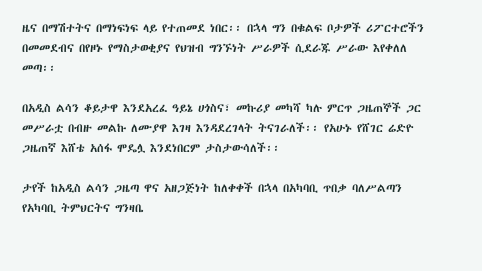ዜና በማሽተትና በማነፍነፍ ላይ የተጠመደ ነበር፡፡ በኋላ ግን በቁልፍ ቦታዎች ሪፖርተሮችን በመመደብና በየዞኑ የማስታወቂያና የህዝብ ግንኙነት ሥራዎች ሲደራጁ ሥራው እየቀለለ መጣ፡፡

በአዲስ ልሳን ቆይታዋ እንደአረፈ ዓይኔ ሀጎስና፣ መኩሪያ መካሻ ካሉ ምርጥ ጋዜጠኞች ጋር መሥራቷ በብዙ መልኩ ለሙያዋ እገዛ እንዳደረገላት ትናገራለች፡፡ የአሁኑ የሸገር ሬድዮ ጋዜጠኛ እሸቴ አሰፋ ሞዴሏ እንደነበርም ታስታውሳለች፡፡

ታየች ከአዲስ ልሳን ጋዜጣ ዋና አዘጋጅነት ከለቀቀች በኋላ በአካባቢ ጥበቃ ባለሥልጣን የአካባቢ ትምህርትና ግንዛቤ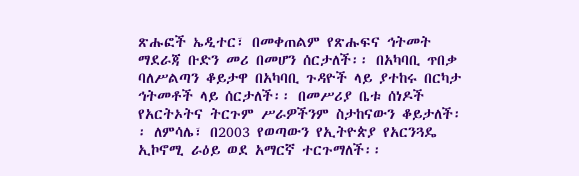ጽሑፎች ኤዲተር፣ በመቀጠልም የጽሑፍና ኅትመት ማደራጃ ቡድን መሪ በመሆን ሰርታለች፡፡ በአካባቢ ጥበቃ ባለሥልጣን ቆይታዋ በአካባቢ ጉዳዮች ላይ ያተከሩ በርካታ ኅትመቶች ላይ ሰርታለች፡፡ በመሥሪያ ቤቱ ሰነዶች የአርትኦትና ትርጉም ሥራዎችንም ስታከናውን ቆይታለች፡፡ ለምሳሌ፣ በ2003 የወጣውን የኢትዮጵያ የአርንጓዴ ኢኮኖሚ ራዕይ ወደ አማርኛ ተርጉማለች፡፡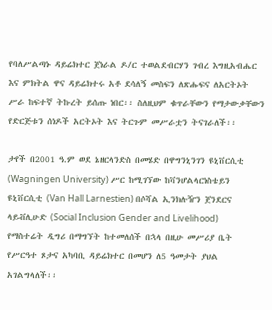የባለሥልጣኑ ዳይሬክተር ጀነራል ዶ/ር ተወልደብርሃን ገብረ እግዚአብሔር እና ምክትል ዋና ዳይሬክተሩ አቶ ደሳለኝ መስፍን ለጽሑፍና ለአርትኦት ሥራ ከፍተኛ ትኩረት ይሰጡ ነበር፡፡ ስለዚህም ቁጥራቸውን የማታውቃቸውን የድርጅቱን ሰነዶች አርትኦት እና ትርጉም መሥራቷን ትናገራለች፡፡

ታየች በ2001 ዓ.ም ወደ ኔዘርላንድስ በመሄድ በዋግንኒንገን ዩኒቨርሲቲ (Wagningen University) ሥር ከሚገኘው ከቫንሆልላርነስቴይን ዩኒቨርሲቲ (Van Hall Larnestien) በሶሻል ኢንክሉዥን ጀንደርና ላይቭሊሁድ (Social Inclusion Gender and Livelihood) የማስተሬት ዲግሪ በማግኘት ከተመለሰች በኋላ በዚሁ መሥሪያ ቤት የሥርዓተ ጾታና አካባቢ ዳይሬክተር በመሆን ለ5 ዓመታት ያህል አገልግላለች፡፡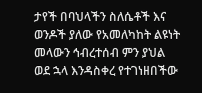ታየች በባህላችን ስለሴቶች እና ወንዶች ያለው የአመለካከት ልዩነት መላውን ኅብረተሰብ ምን ያህል ወደ ኋላ እንዳስቀረ የተገነዘበችው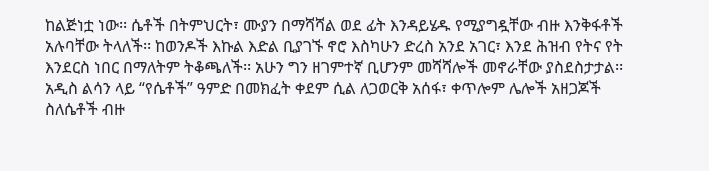ከልጅነቷ ነው፡፡ ሴቶች በትምህርት፣ ሙያን በማሻሻል ወደ ፊት እንዳይሄዱ የሚያግዷቸው ብዙ እንቅፋቶች አሉባቸው ትላለች፡፡ ከወንዶች እኩል እድል ቢያገኙ ኖሮ እስካሁን ድረስ አንደ አገር፣ እንደ ሕዝብ የትና የት እንደርስ ነበር በማለትም ትቆጫለች፡፡ አሁን ግን ዘገምተኛ ቢሆንም መሻሻሎች መኖራቸው ያስደስታታል፡፡ አዲስ ልሳን ላይ “የሴቶች” ዓምድ በመክፈት ቀደም ሲል ለጋወርቅ አሰፋ፣ ቀጥሎም ሌሎች አዘጋጆች ስለሴቶች ብዙ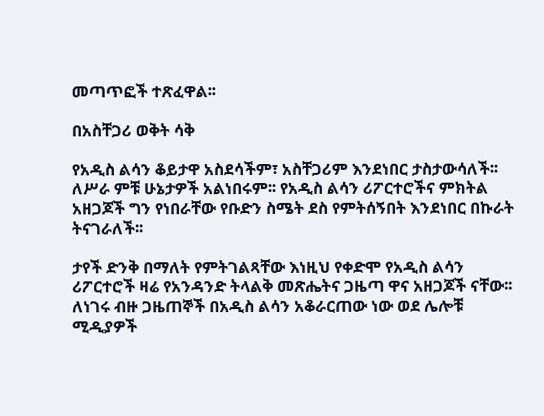መጣጥፎች ተጽፈዋል፡፡

በአስቸጋሪ ወቅት ሳቅ

የአዲስ ልሳን ቆይታዋ አስደሳችም፣ አስቸጋሪም እንደነበር ታስታውሳለች፡፡ ለሥራ ምቹ ሁኔታዎች አልነበሩም፡፡ የአዲስ ልሳን ሪፖርተሮችና ምክትል አዘጋጆች ግን የነበራቸው የቡድን ስሜት ደስ የምትሰኝበት እንደነበር በኩራት ትናገራለች፡፡

ታየች ድንቅ በማለት የምትገልጻቸው እነዚህ የቀድሞ የአዲስ ልሳን ሪፖርተሮች ዛሬ የአንዳንድ ትላልቅ መጽሔትና ጋዜጣ ዋና አዘጋጆች ናቸው፡፡ ለነገሩ ብዙ ጋዜጠኞች በአዲስ ልሳን አቆራርጠው ነው ወደ ሌሎቹ ሚዲያዎች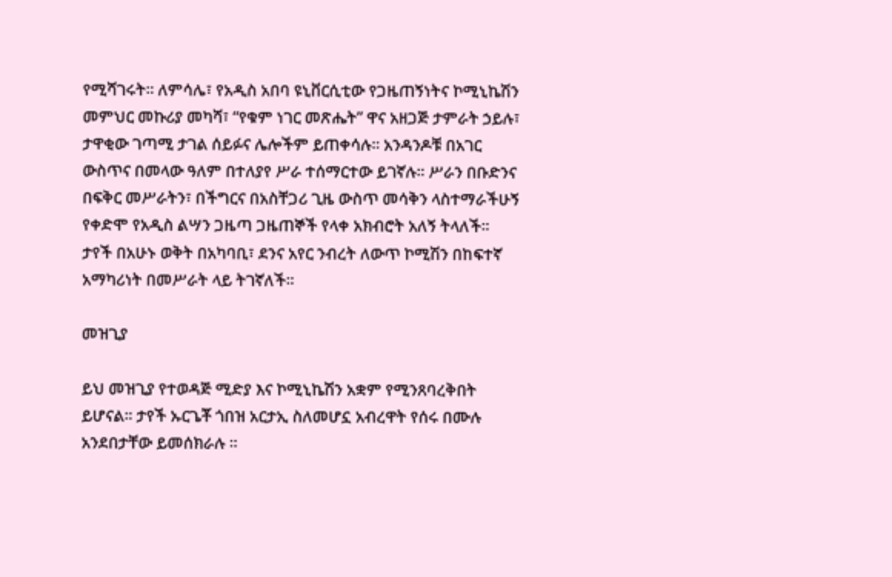የሚሻገሩት፡፡ ለምሳሌ፣ የአዲስ አበባ ዩኒቨርሲቲው የጋዜጠኝነትና ኮሚኒኬሽን መምህር መኩሪያ መካሻ፣ “የቁም ነገር መጽሔት” ዋና አዘጋጅ ታምራት ኃይሉ፣ ታዋቂው ገጣሚ ታገል ሰይፉና ሌሎችም ይጠቀሳሉ፡፡ አንዳንዶቹ በአገር ውስጥና በመላው ዓለም በተለያየ ሥራ ተሰማርተው ይገኛሉ፡፡ ሥራን በቡድንና በፍቅር መሥራትን፣ በችግርና በአስቸጋሪ ጊዜ ውስጥ መሳቅን ላስተማራችሁኝ የቀድሞ የአዲስ ልሣን ጋዜጣ ጋዜጠኞች የላቀ አክብሮት አለኝ ትላለች፡፡ ታየች በአሁኑ ወቅት በአካባቢ፣ ደንና አየር ንብረት ለውጥ ኮሚሽን በከፍተኛ አማካሪነት በመሥራት ላይ ትገኛለች፡፡

መዝጊያ

ይህ መዝጊያ የተወዳጅ ሚድያ እና ኮሚኒኬሽን አቋም የሚንጸባረቅበት ይሆናል፡፡ ታየች ኡርጌቾ ጎበዝ አርታኢ ስለመሆኗ አብረዋት የሰሩ በሙሉ አንደበታቸው ይመሰክራሉ ፡፡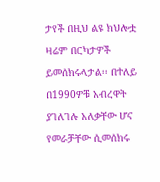ታየች በዚህ ልዩ ክህሎቷ ዛሬም በርካታዎች ይመሰክሩላታል፡፡ በተለይ በ1990ዎቹ አብረዋት ያገለገሉ አለቃቸው ሆና የመራቻቸው ሲመሰክሩ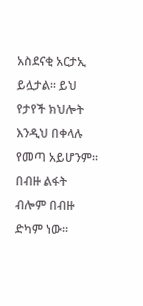አስደናቂ አርታኢ ይሏታል፡፡ ይህ የታየች ክህሎት እንዲህ በቀላሉ የመጣ አይሆንም፡፡ በብዙ ልፋት ብሎም በብዙ ድካም ነው፡፡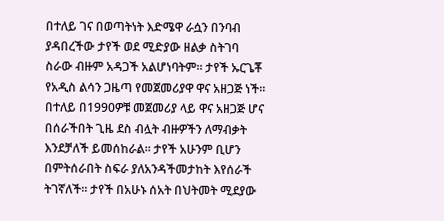በተለይ ገና በወጣትነት እድሜዋ ራሷን በንባብ ያዳበረችው ታየች ወደ ሚድያው ዘልቃ ስትገባ ስራው ብዙም አዳጋች አልሆነባትም፡፡ ታየች ኡርጌቾ የአዲስ ልሳን ጋዜጣ የመጀመሪያዋ ዋና አዘጋጅ ነች፡፡ በተለይ በ1990ዎቹ መጀመሪያ ላይ ዋና አዘጋጅ ሆና በሰራችበት ጊዜ ደስ ብሏት ብዙዎችን ለማብቃት እንደቻለች ይመሰከራል፡፡ ታየች አሁንም ቢሆን በምትሰራበት ስፍራ ያለአንዳችመታከት እየሰራች ትገኛለች፡፡ ታየች በአሁኑ ሰአት በህትመት ሚደያው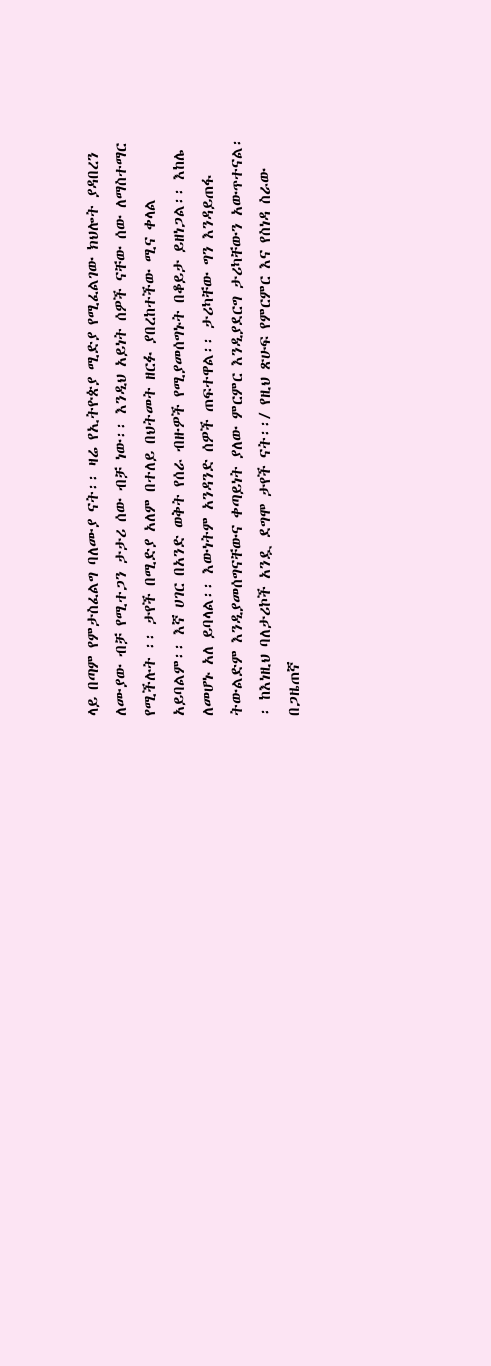ላይ በጣም የምታስፈልግ ባለሙያ ናት፡፡ ዛሬ የኢትዮጵያ ሚድያ የሚፈልገው ክህሎት ያዳበረን ለሙያው ብቻ የሚተጋን ታታሪ ሰው ብቻ ነው፡፡ እንዲህ አይነት ሰዎች ናቸው ሰው ለማስተማር የሚችሉት ፡፡ ታየች በሚድያ አለም በተለይ በህትመት ዘርፉ ያበረከተችው ሚና ቀላል አይባልም፡፡ እኛ ሀገር በአንድ ወቅት የሰራ ብዙዎች የሚያመሰግኑት በቆይታ ይዘነጋል፡፡ እከሌ ለመሆኑ አለ ይባላል፡፡ እውነትም አንዳንድ ሰዎች ጠፍተዋል፡፡ ታሪካቸው ግን እንዳይጠፋ ትውልድም እንዲያመሰግናቸውና ቀጣይነት ያለው ምርምር እንዲያደርግ ታሪካቸውን አውጥተናል፡፡ ከእነዚህ ባለታሪኮች አንዷ ደግሞ ታየች ናት፡፡/ የዚህ ጽሁፍ የምርምር እና የስነዳ ስራው በጋዜጠኛ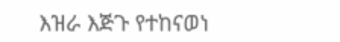እዝራ እጅጉ የተከናወነ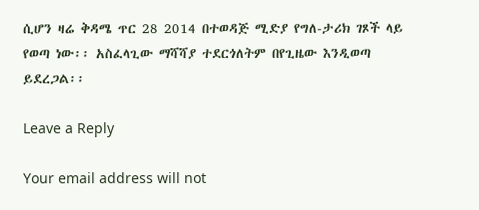ሲሆን ዛሬ ቅዳሜ ጥር 28 2014 በተወዳጅ ሚድያ የግለ-ታሪክ ገጾች ላይ የወጣ ነው፡፡ አስፈላጊው ማሻሻያ ተደርጎለትም በየጊዜው እንዲወጣ ይደረጋል፡፡

Leave a Reply

Your email address will not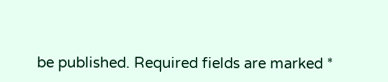be published. Required fields are marked *